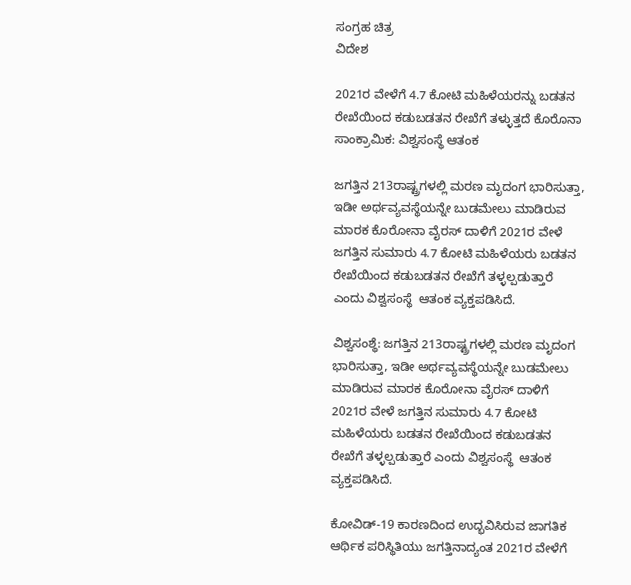ಸಂಗ್ರಹ ಚಿತ್ರ
ವಿದೇಶ

2021ರ ವೇಳೆಗೆ 4.7 ಕೋಟಿ ಮಹಿಳೆಯರನ್ನು ಬಡತನ ರೇಖೆಯಿಂದ ಕಡುಬಡತನ ರೇಖೆಗೆ ತಳ್ಳುತ್ತದೆ ಕೊರೊನಾ ಸಾಂಕ್ರಾಮಿಕ: ವಿಶ್ವಸಂಸ್ಥೆ ಆತಂಕ

ಜಗತ್ತಿನ 213ರಾಷ್ಟ್ರಗಳಲ್ಲಿ ಮರಣ ಮೃದಂಗ ಭಾರಿಸುತ್ತಾ, ಇಡೀ ಅರ್ಥವ್ಯವಸ್ಥೆಯನ್ನೇ ಬುಡಮೇಲು ಮಾಡಿರುವ ಮಾರಕ ಕೊರೋನಾ ವೈರಸ್ ದಾಳಿಗೆ 2021ರ ವೇಳೆ ಜಗತ್ತಿನ ಸುಮಾರು 4.7 ಕೋಟಿ ಮಹಿಳೆಯರು ಬಡತನ ರೇಖೆಯಿಂದ ಕಡುಬಡತನ ರೇಖೆಗೆ ತಳ್ಳಲ್ಪಡುತ್ತಾರೆ ಎಂದು ವಿಶ್ವಸಂಸ್ಥೆ  ಆತಂಕ ವ್ಯಕ್ತಪಡಿಸಿದೆ.

ವಿಶ್ವಸಂಶ್ಥೆ: ಜಗತ್ತಿನ 213ರಾಷ್ಟ್ರಗಳಲ್ಲಿ ಮರಣ ಮೃದಂಗ ಭಾರಿಸುತ್ತಾ, ಇಡೀ ಅರ್ಥವ್ಯವಸ್ಥೆಯನ್ನೇ ಬುಡಮೇಲು ಮಾಡಿರುವ ಮಾರಕ ಕೊರೋನಾ ವೈರಸ್ ದಾಳಿಗೆ 2021ರ ವೇಳೆ ಜಗತ್ತಿನ ಸುಮಾರು 4.7 ಕೋಟಿ ಮಹಿಳೆಯರು ಬಡತನ ರೇಖೆಯಿಂದ ಕಡುಬಡತನ ರೇಖೆಗೆ ತಳ್ಳಲ್ಪಡುತ್ತಾರೆ ಎಂದು ವಿಶ್ವಸಂಸ್ಥೆ  ಆತಂಕ ವ್ಯಕ್ತಪಡಿಸಿದೆ.

ಕೋವಿಡ್-19 ಕಾರಣದಿಂದ ಉದ್ಭವಿಸಿರುವ ಜಾಗತಿಕ ಆರ್ಥಿಕ ಪರಿಸ್ಥಿತಿಯು ಜಗತ್ತಿನಾದ್ಯಂತ 2021ರ ವೇಳೆಗೆ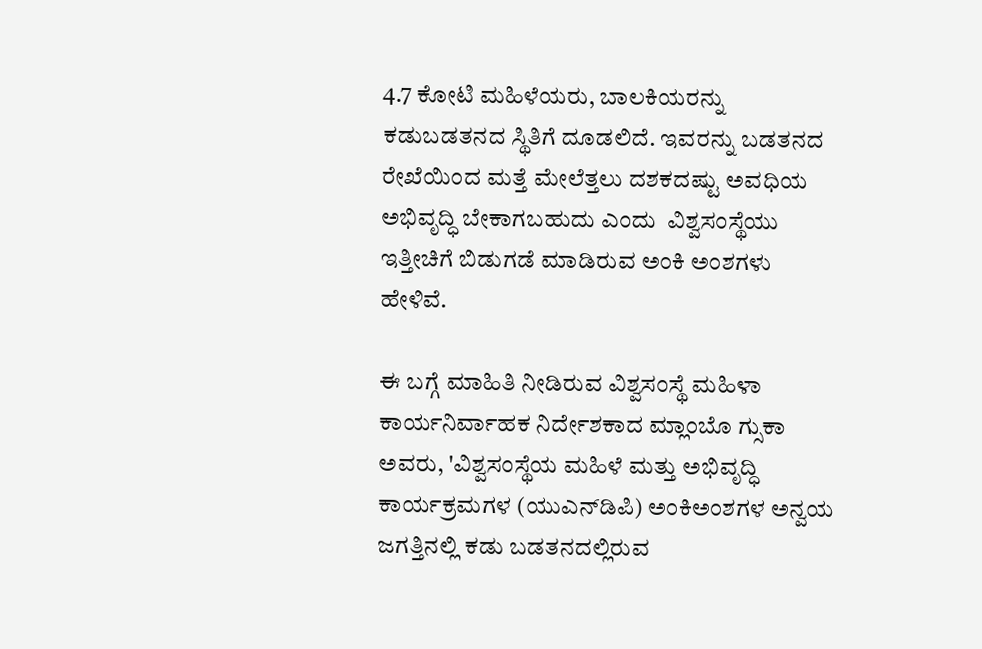4.7 ಕೋಟಿ ಮಹಿಳೆಯರು, ಬಾಲಕಿಯರನ್ನು ಕಡುಬಡತನದ ಸ್ಥಿತಿಗೆ ದೂಡಲಿದೆ. ಇವರನ್ನು ಬಡತನದ ರೇಖೆಯಿಂದ ಮತ್ತೆ ಮೇಲೆತ್ತಲು ದಶಕದಷ್ಟು ಅವಧಿಯ ಅಭಿವೃದ್ಧಿ ಬೇಕಾಗಬಹುದು ಎಂದು  ವಿಶ್ವಸಂಸ್ಥೆಯು ಇತ್ತೀಚಿಗೆ ಬಿಡುಗಡೆ ಮಾಡಿರುವ ಅಂಕಿ ಅಂಶಗಳು ಹೇಳಿವೆ.

ಈ ಬಗ್ಗೆ ಮಾಹಿತಿ ನೀಡಿರುವ ವಿಶ್ವಸಂಸ್ಥೆ ಮಹಿಳಾ ಕಾರ್ಯನಿರ್ವಾಹಕ ನಿರ್ದೇಶಕಾದ ಮ್ಲಾಂಬೊ ಗ್ಸುಕಾ ಅವರು, 'ವಿಶ್ವಸಂಸ್ಥೆಯ ಮಹಿಳೆ ಮತ್ತು ಅಭಿವೃದ್ಧಿ ಕಾರ್ಯಕ್ರಮಗಳ (ಯುಎನ್‌ಡಿಪಿ) ಅಂಕಿಅಂಶಗಳ ಅನ್ವಯ ಜಗತ್ತಿನಲ್ಲಿ ಕಡು ಬಡತನದಲ್ಲಿರುವ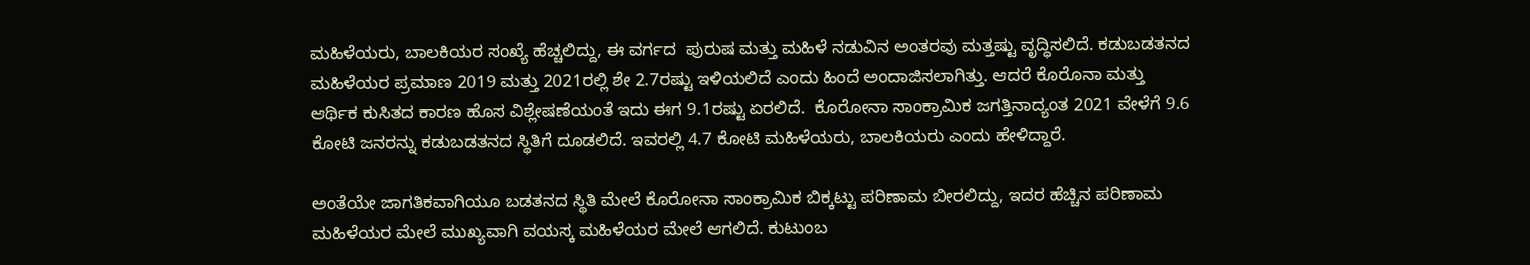ಮಹಿಳೆಯರು, ಬಾಲಕಿಯರ ಸಂಖ್ಯೆ ಹೆಚ್ಚಲಿದ್ದು, ಈ ವರ್ಗದ  ಪುರುಷ ಮತ್ತು ಮಹಿಳೆ ನಡುವಿನ ಅಂತರವು ಮತ್ತಷ್ಟು ವೃದ್ಧಿಸಲಿದೆ. ಕಡುಬಡತನದ ಮಹಿಳೆಯರ ಪ್ರಮಾಣ 2019 ಮತ್ತು 2021ರಲ್ಲಿ ಶೇ 2.7ರಷ್ಟು ಇಳಿಯಲಿದೆ ಎಂದು ಹಿಂದೆ ಅಂದಾಜಿಸಲಾಗಿತ್ತು. ಆದರೆ ಕೊರೊನಾ ಮತ್ತು ಆರ್ಥಿಕ ಕುಸಿತದ ಕಾರಣ ಹೊಸ ವಿಶ್ಲೇಷಣೆಯಂತೆ ಇದು ಈಗ 9.1ರಷ್ಟು ಏರಲಿದೆ.  ಕೊರೋನಾ ಸಾಂಕ್ರಾಮಿಕ ಜಗತ್ತಿನಾದ್ಯಂತ 2021 ವೇಳೆಗೆ 9.6 ಕೋಟಿ ಜನರನ್ನು ಕಡುಬಡತನದ ಸ್ಥಿತಿಗೆ ದೂಡಲಿದೆ. ಇವರಲ್ಲಿ 4.7 ಕೋಟಿ ಮಹಿಳೆಯರು, ಬಾಲಕಿಯರು ಎಂದು ಹೇಳಿದ್ದಾರೆ.

ಅಂತೆಯೇ ಜಾಗತಿಕವಾಗಿಯೂ ಬಡತನದ ಸ್ಥಿತಿ ಮೇಲೆ ಕೊರೋನಾ ಸಾಂಕ್ರಾಮಿಕ ಬಿಕ್ಕಟ್ಟು ಪರಿಣಾಮ ಬೀರಲಿದ್ದು, ಇದರ ಹೆಚ್ಚಿನ ಪರಿಣಾಮ ಮಹಿಳೆಯರ ಮೇಲೆ ಮುಖ್ಯವಾಗಿ ವಯಸ್ಕ ಮಹಿಳೆಯರ ಮೇಲೆ ಆಗಲಿದೆ. ಕುಟುಂಬ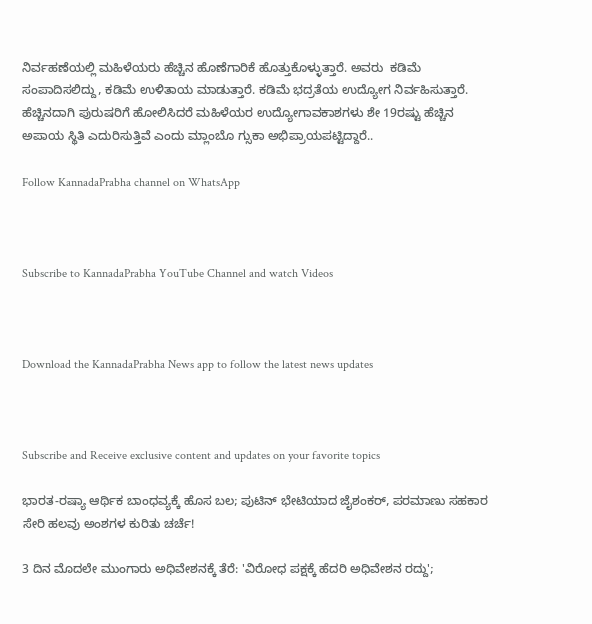ನಿರ್ವಹಣೆಯಲ್ಲಿ ಮಹಿಳೆಯರು ಹೆಚ್ಚಿನ ಹೊಣೆಗಾರಿಕೆ ಹೊತ್ತುಕೊಳ್ಳುತ್ತಾರೆ. ಅವರು  ಕಡಿಮೆ ಸಂಪಾದಿಸಲಿದ್ದು, ಕಡಿಮೆ ಉಳಿತಾಯ ಮಾಡುತ್ತಾರೆ. ಕಡಿಮೆ ಭದ್ರತೆಯ ಉದ್ಯೋಗ ನಿರ್ವಹಿಸುತ್ತಾರೆ. ಹೆಚ್ಚಿನದಾಗಿ ಪುರುಷರಿಗೆ ಹೋಲಿಸಿದರೆ ಮಹಿಳೆಯರ ಉದ್ಯೋಗಾವಕಾಶಗಳು ಶೇ 19ರಷ್ಟು ಹೆಚ್ಚಿನ ಅಪಾಯ ಸ್ಥಿತಿ ಎದುರಿಸುತ್ತಿವೆ ಎಂದು ಮ್ಲಾಂಬೊ ಗ್ಸುಕಾ ಅಭಿಪ್ರಾಯಪಟ್ಟಿದ್ದಾರೆ..

Follow KannadaPrabha channel on WhatsApp



Subscribe to KannadaPrabha YouTube Channel and watch Videos



Download the KannadaPrabha News app to follow the latest news updates



Subscribe and Receive exclusive content and updates on your favorite topics

ಭಾರತ-ರಷ್ಯಾ ಆರ್ಥಿಕ ಬಾಂಧವ್ಯಕ್ಕೆ ಹೊಸ ಬಲ; ಪುಟಿನ್ ಭೇಟಿಯಾದ ಜೈಶಂಕರ್, ಪರಮಾಣು ಸಹಕಾರ ಸೇರಿ ಹಲವು ಅಂಶಗಳ ಕುರಿತು ಚರ್ಚೆ!

3 ದಿನ ಮೊದಲೇ ಮುಂಗಾರು ಅಧಿವೇಶನಕ್ಕೆ ತೆರೆ: 'ವಿರೋಧ ಪಕ್ಷಕ್ಕೆ ಹೆದರಿ ಅಧಿವೇಶನ ರದ್ದು';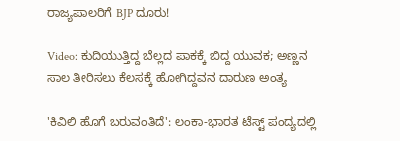ರಾಜ್ಯಪಾಲರಿಗೆ BJP ದೂರು!

Video: ಕುದಿಯುತ್ತಿದ್ದ ಬೆಲ್ಲದ ಪಾಕಕ್ಕೆ ಬಿದ್ದ ಯುವಕ; ಅಣ್ಣನ ಸಾಲ ತೀರಿಸಲು ಕೆಲಸಕ್ಕೆ ಹೋಗಿದ್ದವನ ದಾರುಣ ಅಂತ್ಯ

'ಕಿವಿಲಿ ಹೊಗೆ ಬರುವಂತಿದೆ': ಲಂಕಾ-ಭಾರತ ಟೆಸ್ಟ್ ಪಂದ್ಯದಲ್ಲಿ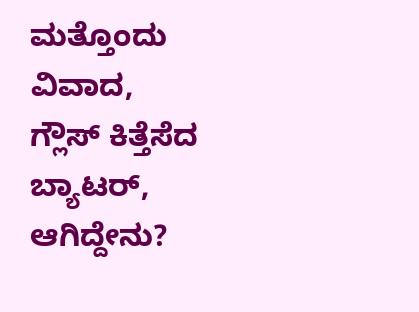ಮತ್ತೊಂದು ವಿವಾದ, ಗ್ಲೌಸ್ ಕಿತ್ತೆಸೆದ ಬ್ಯಾಟರ್, ಆಗಿದ್ದೇನು?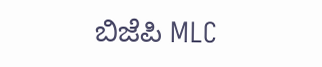ಬಿಜೆಪಿ MLC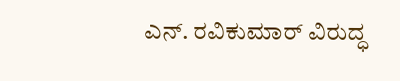ಎನ್. ರವಿಕುಮಾರ್‌ ವಿರುದ್ಧ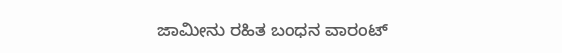ಜಾಮೀನು ರಹಿತ ಬಂಧನ ವಾರಂಟ್